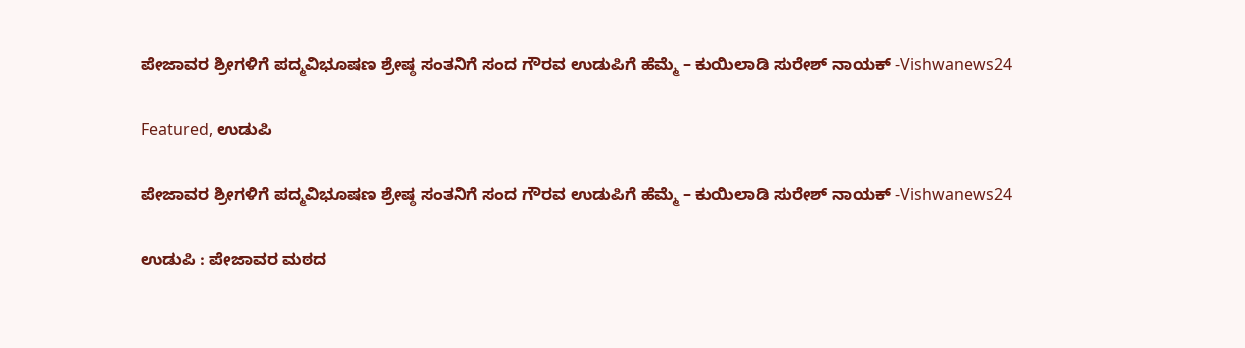ಪೇಜಾವರ ಶ್ರೀಗಳಿಗೆ ಪದ್ಮವಿಭೂಷಣ ಶ್ರೇಷ್ಠ ಸಂತನಿಗೆ ಸಂದ ಗೌರವ ಉಡುಪಿಗೆ ಹೆಮ್ಮೆ – ಕುಯಿಲಾಡಿ ಸುರೇಶ್ ನಾಯಕ್ -Vishwanews24

Featured, ಉಡುಪಿ

ಪೇಜಾವರ ಶ್ರೀಗಳಿಗೆ ಪದ್ಮವಿಭೂಷಣ ಶ್ರೇಷ್ಠ ಸಂತನಿಗೆ ಸಂದ ಗೌರವ ಉಡುಪಿಗೆ ಹೆಮ್ಮೆ – ಕುಯಿಲಾಡಿ ಸುರೇಶ್ ನಾಯಕ್ -Vishwanews24

ಉಡುಪಿ : ಪೇಜಾವರ ಮಠದ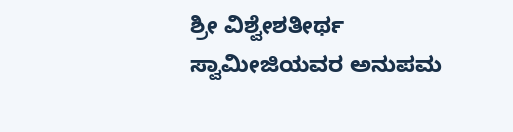ಶ್ರೀ ವಿಶ್ವೇಶತೀರ್ಥ ಸ್ವಾಮೀಜಿಯವರ ಅನುಪಮ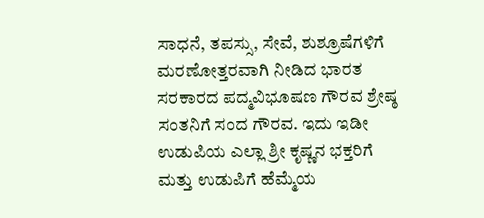ಸಾಧನೆ, ತಪಸ್ಸು, ಸೇವೆ, ಶುಶ್ರೂಷೆಗಳಿಗೆ ಮರಣೋತ್ತರವಾಗಿ ನೀಡಿದ ಭಾರತ ಸರಕಾರದ ಪದ್ಮವಿಭೂಷಣ ಗೌರವ ಶ್ರೇಷ್ಠ ಸಂತನಿಗೆ ಸಂದ ಗೌರವ. ಇದು ಇಡೀ ಉಡುಪಿಯ ಎಲ್ಲಾ ಶ್ರೀ ಕೃಷ್ಣನ ಭಕ್ತರಿಗೆ ಮತ್ತು ಉಡುಪಿಗೆ ಹೆಮ್ಮೆಯ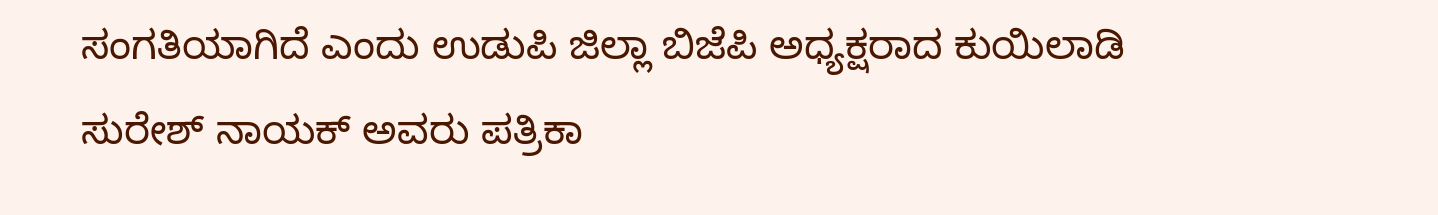ಸಂಗತಿಯಾಗಿದೆ ಎಂದು ಉಡುಪಿ ಜಿಲ್ಲಾ ಬಿಜೆಪಿ ಅಧ್ಯಕ್ಷರಾದ ಕುಯಿಲಾಡಿ ಸುರೇಶ್ ನಾಯಕ್ ಅವರು ಪತ್ರಿಕಾ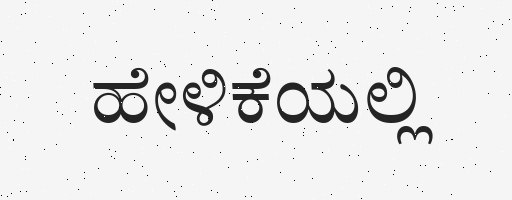ಹೇಳಿಕೆಯಲ್ಲಿ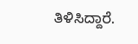ತಿಳಿಸಿದ್ದಾರೆ.